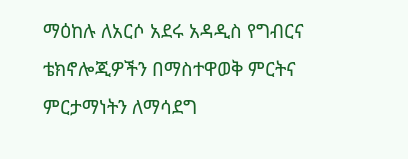ማዕከሉ ለአርሶ አደሩ አዳዲስ የግብርና ቴክኖሎጂዎችን በማስተዋወቅ ምርትና ምርታማነትን ለማሳደግ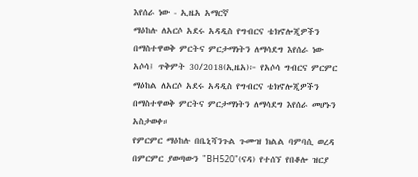እየሰራ ነው - ኢዜአ አማርኛ
ማዕከሉ ለአርሶ አደሩ አዳዲስ የግብርና ቴክኖሎጂዎችን በማስተዋወቅ ምርትና ምርታማነትን ለማሳደግ እየሰራ ነው
አሶሳ፤ ጥቅምት 30/2018(ኢዜአ)፦ የአሶሳ ግብርና ምርምር ማዕከል ለአርሶ አደሩ አዳዲስ የግብርና ቴክኖሎጂዎችን በማስተዋወቅ ምርትና ምርታማነትን ለማሳደግ እየሰራ መሆኑን አስታወቀ።
የምርምር ማዕከሉ በቤኒሻንጉል ጉሙዝ ክልል ባምባሲ ወረዳ በምርምር ያወጣውን "BH520"(ናዳ) የተሰኘ የበቆሎ ዝርያ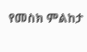የመስክ ምልከታ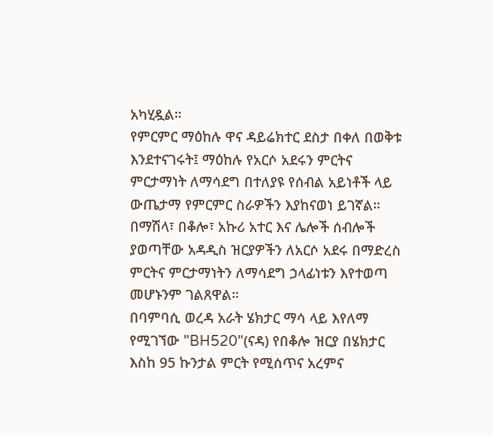አካሂዷል።
የምርምር ማዕከሉ ዋና ዳይሬክተር ደስታ በቀለ በወቅቱ እንደተናገሩት፤ ማዕከሉ የአርሶ አደሩን ምርትና ምርታማነት ለማሳደግ በተለያዩ የሰብል አይነቶች ላይ ውጤታማ የምርምር ስራዎችን እያከናወነ ይገኛል።
በማሽላ፣ በቆሎ፣ አኩሪ አተር እና ሌሎች ሰብሎች ያወጣቸው አዳዲስ ዝርያዎችን ለአርሶ አደሩ በማድረስ ምርትና ምርታማነትን ለማሳደግ ኃላፊነቱን እየተወጣ መሆኑንም ገልጸዋል።
በባምባሲ ወረዳ አራት ሄክታር ማሳ ላይ እየለማ የሚገኘው "BH520"(ናዳ) የበቆሎ ዝርያ በሄክታር እስከ 95 ኩንታል ምርት የሚሰጥና አረምና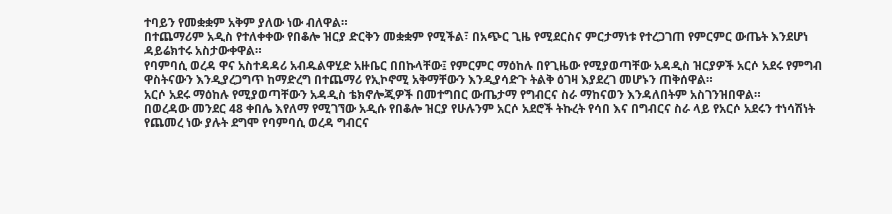ተባይን የመቋቋም አቅም ያለው ነው ብለዋል።
በተጨማሪም አዲስ የተለቀቀው የበቆሎ ዝርያ ድርቅን መቋቋም የሚችል፣ በአጭር ጊዜ የሚደርስና ምርታማነቱ የተረጋገጠ የምርምር ውጤት እንደሆነ ዳይሬክተሩ አስታውቀዋል።
የባምባሲ ወረዳ ዋና አስተዳዳሪ አብዱልዋሂድ አዙቤር በበኩላቸው፤ የምርምር ማዕከሉ በየጊዜው የሚያወጣቸው አዳዲስ ዝርያዎች አርሶ አደሩ የምግብ ዋስትናውን እንዲያረጋግጥ ከማድረግ በተጨማሪ የኢኮኖሚ አቅማቸውን እንዲያሳድጉ ትልቅ ዕገዛ እያደረገ መሆኑን ጠቅሰዋል።
አርሶ አደሩ ማዕከሉ የሚያወጣቸውን አዳዲስ ቴክኖሎጂዎች በመተግበር ውጤታማ የግብርና ስራ ማከናወን እንዳለበትም አስገንዝበዋል።
በወረዳው መንደር 48 ቀበሌ እየለማ የሚገኘው አዲሱ የበቆሎ ዝርያ የሁሉንም አርሶ አደሮች ትኩረት የሳበ እና በግብርና ስራ ላይ የአርሶ አደሩን ተነሳሽነት የጨመረ ነው ያሉት ደግሞ የባምባሲ ወረዳ ግብርና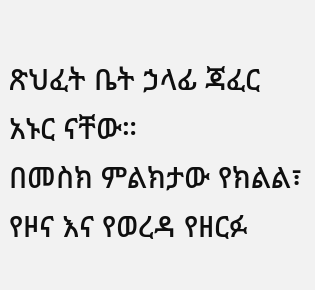ጽህፈት ቤት ኃላፊ ጃፈር አኑር ናቸው።
በመስክ ምልክታው የክልል፣ የዞና እና የወረዳ የዘርፉ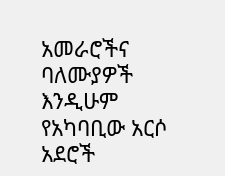አመራሮችና ባለሙያዎች እንዲሁም የአካባቢው አርሶ አደሮች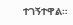ተገኝተዋል።